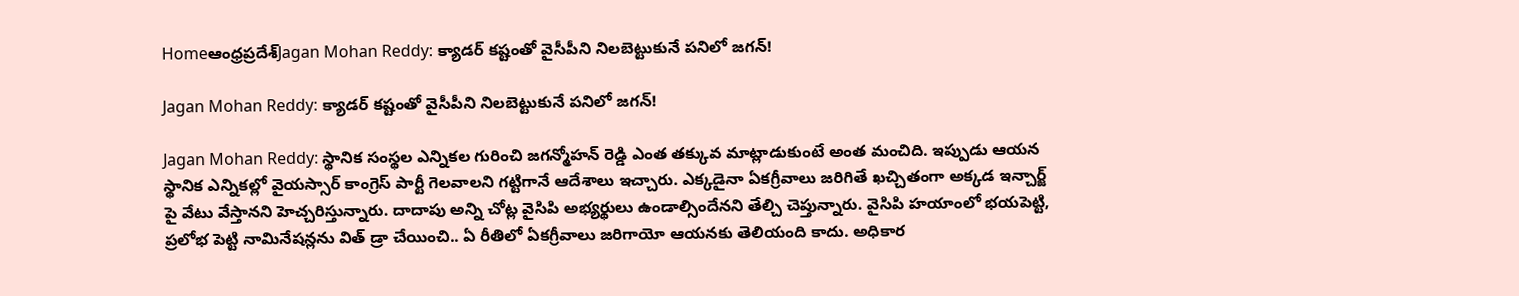Homeఆంధ్రప్రదేశ్‌Jagan Mohan Reddy: క్యాడర్ కష్టంతో వైసీపీని నిలబెట్టుకునే పనిలో జగన్!

Jagan Mohan Reddy: క్యాడర్ కష్టంతో వైసీపీని నిలబెట్టుకునే పనిలో జగన్!

Jagan Mohan Reddy: స్థానిక సంస్థల ఎన్నికల గురించి జగన్మోహన్ రెడ్డి ఎంత తక్కువ మాట్లాడుకుంటే అంత మంచిది. ఇప్పుడు ఆయన స్థానిక ఎన్నికల్లో వైయస్సార్ కాంగ్రెస్ పార్టీ గెలవాలని గట్టిగానే ఆదేశాలు ఇచ్చారు. ఎక్కడైనా ఏకగ్రీవాలు జరిగితే ఖచ్చితంగా అక్కడ ఇన్చార్జ్ పై వేటు వేస్తానని హెచ్చరిస్తున్నారు. దాదాపు అన్ని చోట్ల వైసిపి అభ్యర్థులు ఉండాల్సిందేనని తేల్చి చెప్తున్నారు. వైసిపి హయాంలో భయపెట్టి, ప్రలోభ పెట్టి నామినేషన్లను విత్ డ్రా చేయించి.. ఏ రీతిలో ఏకగ్రీవాలు జరిగాయో ఆయనకు తెలియంది కాదు. అధికార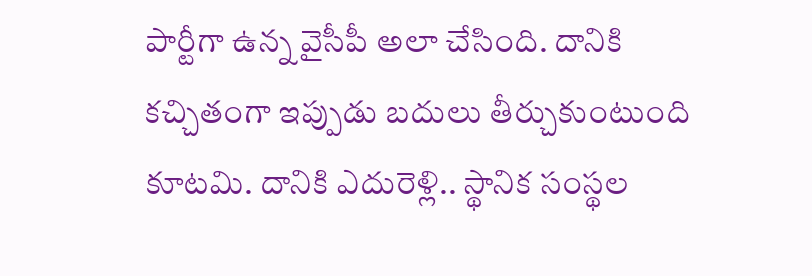పార్టీగా ఉన్న వైసీపీ అలా చేసింది. దానికి కచ్చితంగా ఇప్పుడు బదులు తీర్చుకుంటుంది కూటమి. దానికి ఎదురెళ్లి.. స్థానిక సంస్థల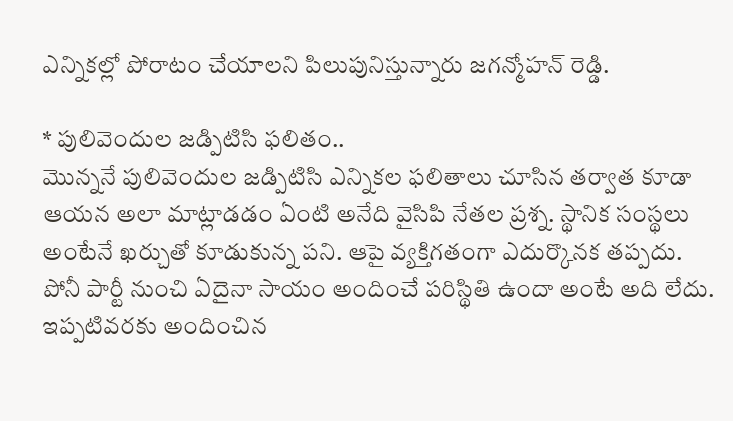ఎన్నికల్లో పోరాటం చేయాలని పిలుపునిస్తున్నారు జగన్మోహన్ రెడ్డి.

* పులివెందుల జడ్పిటిసి ఫలితం..
మొన్ననే పులివెందుల జడ్పిటిసి ఎన్నికల ఫలితాలు చూసిన తర్వాత కూడా ఆయన అలా మాట్లాడడం ఏంటి అనేది వైసిపి నేతల ప్రశ్న. స్థానిక సంస్థలు అంటేనే ఖర్చుతో కూడుకున్న పని. ఆపై వ్యక్తిగతంగా ఎదుర్కొనక తప్పదు. పోనీ పార్టీ నుంచి ఏదైనా సాయం అందించే పరిస్థితి ఉందా అంటే అది లేదు. ఇప్పటివరకు అందించిన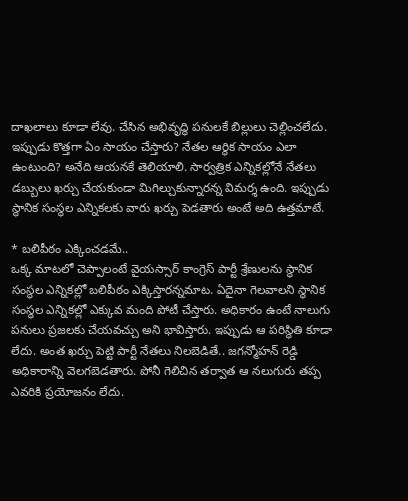దాఖలాలు కూడా లేవు. చేసిన అభివృద్ధి పనులకే బిల్లులు చెల్లించలేదు. ఇప్పుడు కొత్తగా ఏం సాయం చేస్తారు? నేతల ఆర్థిక సాయం ఎలా ఉంటుంది? అనేది ఆయనకే తెలియాలి. సార్వత్రిక ఎన్నికల్లోనే నేతలు డబ్బులు ఖర్చు చేయకుండా మిగిల్చుకున్నారన్న విమర్శ ఉంది. ఇప్పుడు స్థానిక సంస్థల ఎన్నికలకు వారు ఖర్చు పెడతారు అంటే అది ఉత్తమాటే.

* బలిపీఠం ఎక్కించడమే..
ఒక్క మాటలో చెప్పాలంటే వైయస్సార్ కాంగ్రెస్ పార్టీ శ్రేణులను స్థానిక సంస్థల ఎన్నికల్లో బలిపీఠం ఎక్కిస్తారన్నమాట. ఏదైనా గెలవాలని స్థానిక సంస్థల ఎన్నికల్లో ఎక్కువ మంది పోటీ చేస్తారు. అధికారం ఉంటే నాలుగు పనులు ప్రజలకు చేయవచ్చు అని భావిస్తారు. ఇప్పుడు ఆ పరిస్థితి కూడా లేదు. అంత ఖర్చు పెట్టి పార్టీ నేతలు నిలబెడితే.. జగన్మోహన్ రెడ్డి అధికారాన్ని వెలగబెడతారు. పోనీ గెలిచిన తర్వాత ఆ నలుగురు తప్ప ఎవరికి ప్రయోజనం లేదు.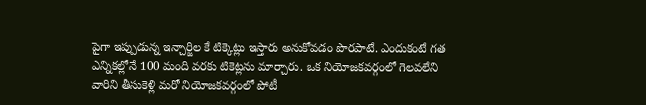పైగా ఇప్పుడున్న ఇన్చార్జిల కే టిక్కెట్లు ఇస్తారు అనుకోవడం పొరపాటే. ఎందుకంటే గత ఎన్నికల్లోనే 100 మంది వరకు టికెట్లను మార్చారు. ఒక నియోజకవర్గంలో గెలవలేని వారిని తీసుకెళ్లి మరో నియోజకవర్గంలో పోటీ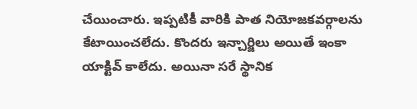చేయించారు. ఇప్పటికీ వారికి పాత నియోజకవర్గాలను కేటాయించలేదు. కొందరు ఇన్చార్జిలు అయితే ఇంకా యాక్టివ్ కాలేదు. అయినా సరే స్థానిక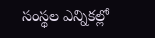సంస్థల ఎన్నికల్లో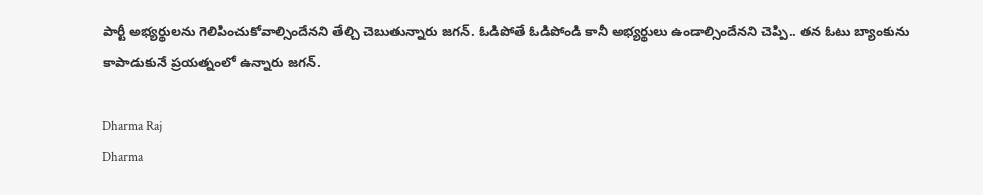పార్టీ అభ్యర్థులను గెలిపించుకోవాల్సిందేనని తేల్చి చెబుతున్నారు జగన్. ఓడిపోతే ఓడిపోండి కానీ అభ్యర్థులు ఉండాల్సిందేనని చెప్పి.. తన ఓటు బ్యాంకును కాపాడుకునే ప్రయత్నంలో ఉన్నారు జగన్.

Dharma Raj
Dharma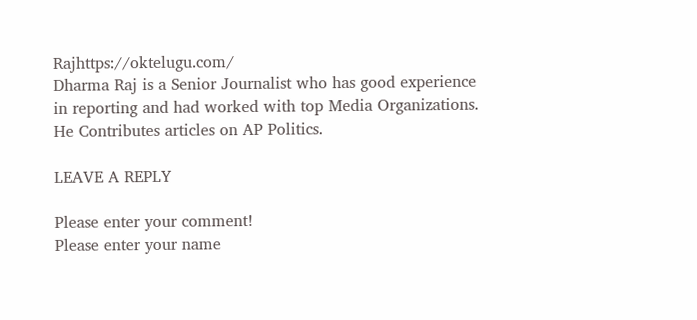Rajhttps://oktelugu.com/
Dharma Raj is a Senior Journalist who has good experience in reporting and had worked with top Media Organizations. He Contributes articles on AP Politics.

LEAVE A REPLY

Please enter your comment!
Please enter your name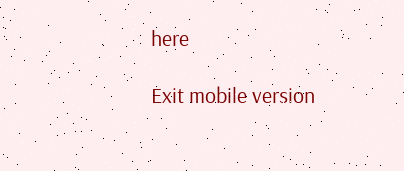here

Exit mobile version